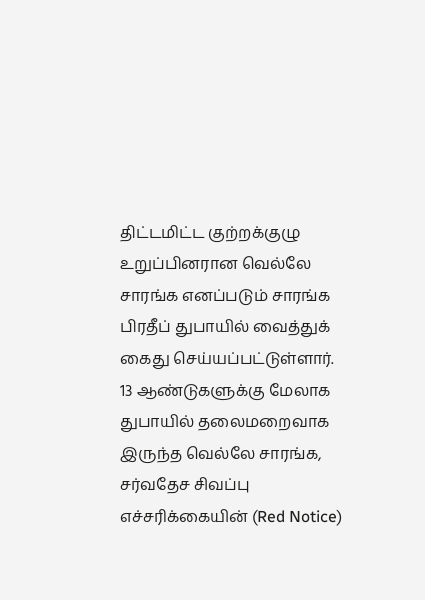திட்டமிட்ட குற்றக்குழு உறுப்பினரான வெல்லே சாரங்க எனப்படும் சாரங்க பிரதீப் துபாயில் வைத்துக் கைது செய்யப்பட்டுள்ளார்.
13 ஆண்டுகளுக்கு மேலாக துபாயில் தலைமறைவாக இருந்த வெல்லே சாரங்க, சர்வதேச சிவப்பு எச்சரிக்கையின் (Red Notice)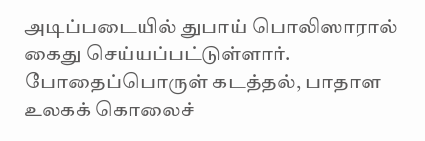அடிப்படையில் துபாய் பொலிஸாரால் கைது செய்யப்பட்டுள்ளார்.
போதைப்பொருள் கடத்தல், பாதாள உலகக் கொலைச்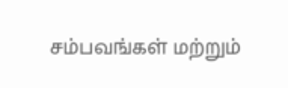சம்பவங்கள் மற்றும்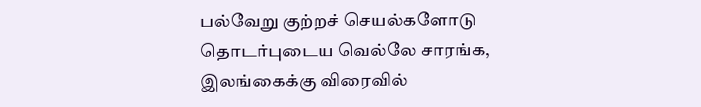பல்வேறு குற்றச் செயல்களோடு தொடர்புடைய வெல்லே சாரங்க, இலங்கைக்கு விரைவில்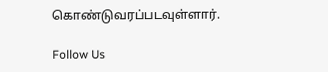கொண்டுவரப்படவுள்ளார்.

Follow Us